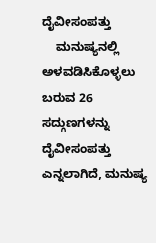ದೈವೀಸಂಪತ್ತು
    ಮನುಷ್ಯನಲ್ಲಿ ಅಳವಡಿಸಿಕೊಳ್ಳಲು ಬರುವ 26 ಸದ್ಗುಣಗಳನ್ನು ದೈವೀಸಂಪತ್ತು ಎನ್ನಲಾಗಿದೆ, ಮನುಷ್ಯ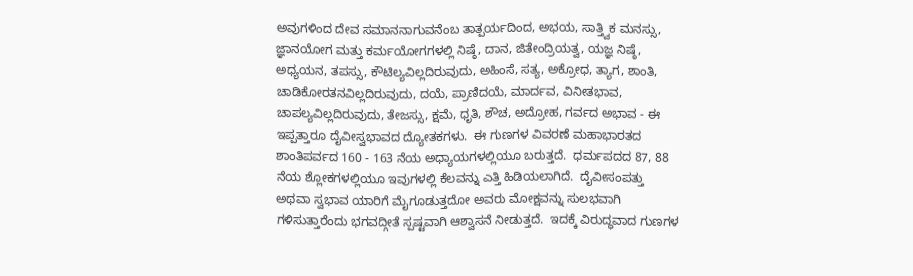ಅವುಗಳಿಂದ ದೇವ ಸಮಾನನಾಗುವನೆಂಬ ತಾತ್ಪರ್ಯದಿಂದ, ಅಭಯ, ಸಾತ್ತ್ವಿಕ ಮನಸ್ಸು, ಜ್ಞಾನಯೋಗ ಮತ್ತು ಕರ್ಮಯೋಗಗಳಲ್ಲಿ ನಿಷ್ಠೆ, ದಾನ, ಜಿತೇಂದ್ರಿಯತ್ವ, ಯಜ್ಞ ನಿಷ್ಠೆ, ಅಧ್ಯಯನ, ತಪಸ್ಸು, ಕೌಟಿಲ್ಯವಿಲ್ಲದಿರುವುದು, ಅಹಿಂಸೆ, ಸತ್ಯ, ಅಕ್ರೋಧ, ತ್ಯಾಗ, ಶಾಂತಿ, ಚಾಡಿಕೋರತನವಿಲ್ಲದಿರುವುದು, ದಯೆ, ಪ್ರಾಣಿದಯೆ, ಮಾರ್ದವ, ವಿನೀತಭಾವ, ಚಾಪಲ್ಯವಿಲ್ಲದಿರುವುದು, ತೇಜಸ್ಸು, ಕ್ಷಮೆ, ಧೃತಿ, ಶೌಚ, ಅದ್ರೋಹ, ಗರ್ವದ ಅಭಾವ - ಈ ಇಪ್ಪತ್ತಾರೂ ದೈವೀಸ್ವಭಾವದ ದ್ಯೋತಕಗಳು.  ಈ ಗುಣಗಳ ವಿವರಣೆ ಮಹಾಭಾರತದ ಶಾಂತಿಪರ್ವದ 160 - 163 ನೆಯ ಅಧ್ಯಾಯಗಳಲ್ಲಿಯೂ ಬರುತ್ತದೆ.  ಧರ್ಮಪದದ 87, 88 ನೆಯ ಶ್ಲೋಕಗಳಲ್ಲಿಯೂ ಇವುಗಳಲ್ಲಿ ಕೆಲವನ್ನು ಎತ್ತಿ ಹಿಡಿಯಲಾಗಿದೆ.  ದೈವೀಸಂಪತ್ತು ಅಥವಾ ಸ್ವಭಾವ ಯಾರಿಗೆ ಮೈಗೂಡುತ್ತದೋ ಅವರು ಮೋಕ್ಷವನ್ನು ಸುಲಭವಾಗಿ ಗಳಿಸುತ್ತಾರೆಂದು ಭಗವದ್ಗೀತೆ ಸ್ಪಷ್ಟವಾಗಿ ಆಶ್ವಾಸನೆ ನೀಡುತ್ತದೆ.  ಇದಕ್ಕೆ ವಿರುದ್ಧವಾದ ಗುಣಗಳ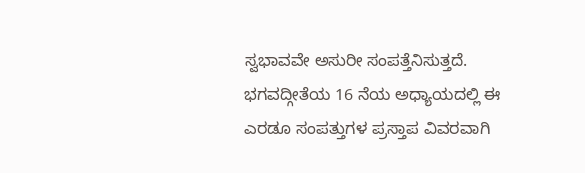ಸ್ವಭಾವವೇ ಅಸುರೀ ಸಂಪತ್ತೆನಿಸುತ್ತದೆ.  ಭಗವದ್ಗೀತೆಯ 16 ನೆಯ ಅಧ್ಯಾಯದಲ್ಲಿ ಈ ಎರಡೂ ಸಂಪತ್ತುಗಳ ಪ್ರಸ್ತಾಪ ವಿವರವಾಗಿ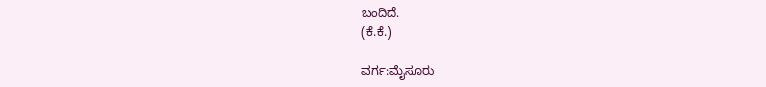ಬಂದಿದೆ.
(ಕೆ.ಕೆ.)

ವರ್ಗ:ಮೈಸೂರು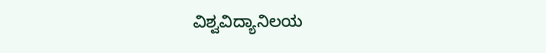ವಿಶ್ವವಿದ್ಯಾನಿಲಯ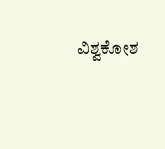ವಿಶ್ವಕೋಶ